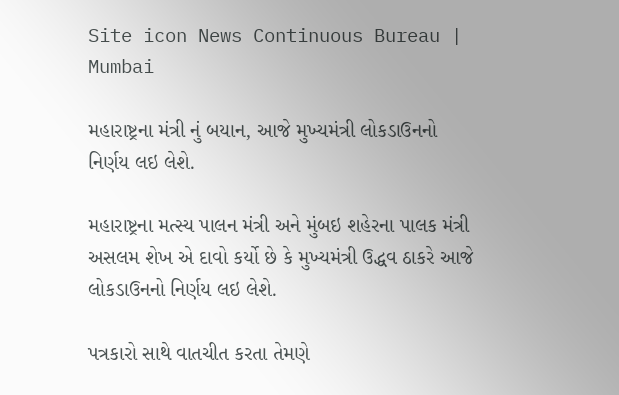Site icon News Continuous Bureau | Mumbai

મહારાષ્ટ્રના મંત્રી નું બયાન, આજે મુખ્યમંત્રી લોકડાઉનનો નિર્ણય લઇ લેશે.

મહારાષ્ટ્રના મત્સ્ય પાલન મંત્રી અને મુંબઇ શહેરના પાલક મંત્રી અસલમ શેખ એ દાવો કર્યો છે કે મુખ્યમંત્રી ઉદ્ધવ ઠાકરે આજે લોકડાઉનનો નિર્ણય લઇ લેશે.

પત્રકારો સાથે વાતચીત કરતા તેમણે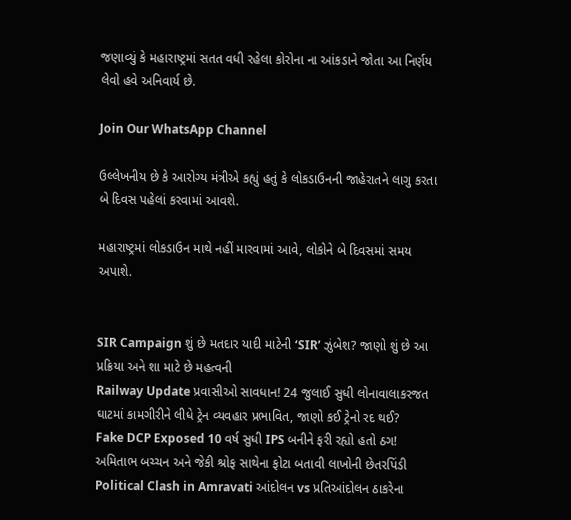જણાવ્યું કે મહારાષ્ટ્રમાં સતત વધી રહેલા કોરોના ના આંકડાને જોતા આ નિર્ણય લેવો હવે અનિવાર્ય છે.

Join Our WhatsApp Channel

ઉલ્લેખનીય છે કે આરોગ્ય મંત્રીએ કહ્યું હતું કે લોકડાઉનની જાહેરાતને લાગુ કરતા બે દિવસ પહેલાં કરવામાં આવશે.

મહારાષ્ટ્રમાં લોકડાઉન માથે નહીં મારવામાં આવે, લોકોને બે દિવસમાં સમય અપાશે.


SIR Campaign શું છે મતદાર યાદી માટેની ‘SIR’ ઝુંબેશ? જાણો શું છે આ પ્રક્રિયા અને શા માટે છે મહત્વની
Railway Update પ્રવાસીઓ સાવધાન! 24 જુલાઈ સુધી લોનાવાલાકરજત ઘાટમાં કામગીરીને લીધે ટ્રેન વ્યવહાર પ્રભાવિત, જાણો કઈ ટ્રેનો રદ થઈ?
Fake DCP Exposed 10 વર્ષ સુધી IPS બનીને ફરી રહ્યો હતો ઠગ! અમિતાભ બચ્ચન અને જેકી શ્રોફ સાથેના ફોટા બતાવી લાખોની છેતરપિંડી
Political Clash in Amravati આંદોલન vs પ્રતિઆંદોલન ઠાકરેના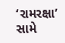‘રામરક્ષા’ સામે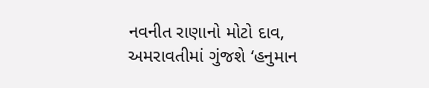નવનીત રાણાનો મોટો દાવ, અમરાવતીમાં ગુંજશે ‘હનુમાન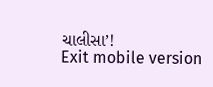ચાલીસા’!
Exit mobile version